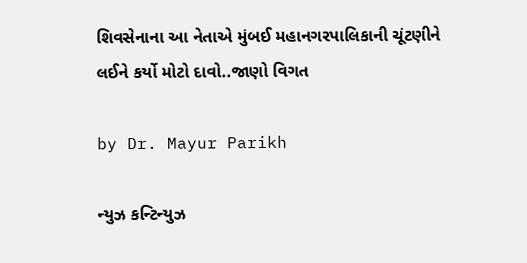શિવસેનાના આ નેતાએ મુંબઈ મહાનગરપાલિકાની ચૂંટણીને લઈને કર્યો મોટો દાવો..જાણો વિગત

by Dr. Mayur Parikh

ન્યુઝ કન્ટિન્યુઝ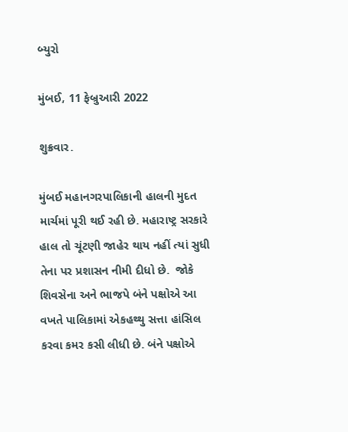બ્યુરો

મુંબઈ, 11 ફેબ્રુઆરી 2022

શુક્રવાર.

મુંબઈ મહાનગરપાલિકાની હાલની મુદત માર્ચમાં પૂરી થઈ રહી છે. મહારાષ્ટ્ર સરકારે હાલ તો ચૂંટણી જાહેર થાય નહીં ત્યાં સુધી તેના પર પ્રશાસન નીમી દીધો છે.  જોકે શિવસેના અને ભાજપે બંને પક્ષોએ આ વખતે પાલિકામાં એકહથ્થુ સત્તા હાંસિલ કરવા કમર કસી લીધી છે. બંને પક્ષોએ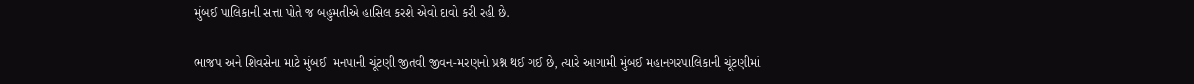મુંબઈ પાલિકાની સત્તા પોતે જ બહુમતીએ હાસિલ કરશે એવો દાવો કરી રહી છે.

ભાજપ અને શિવસેના માટે મુંબઈ  મનપાની ચૂંટણી જીતવી જીવન-મરણનો પ્રશ્ન થઈ ગઈ છે, ત્યારે આગામી મુંબઈ મહાનગરપાલિકાની ચૂંટણીમાં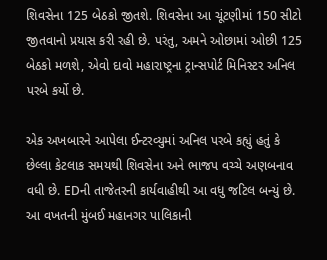શિવસેના 125 બેઠકો જીતશે. શિવસેના આ ચૂંટણીમાં 150 સીટો જીતવાનો પ્રયાસ કરી રહી છે. પરંતુ, અમને ઓછામાં ઓછી 125 બેઠકો મળશે, એવો દાવો મહારાષ્ટ્રના ટ્રાન્સપોર્ટ મિનિસ્ટર અનિલ પરબે કર્યો છે.

એક અખબારને આપેલા ઈન્ટરવ્યુમાં અનિલ પરબે કહ્યું હતું કે છેલ્લા કેટલાક સમયથી શિવસેના અને ભાજપ વચ્ચે અણબનાવ વધી છે. EDની તાજેતરની કાર્યવાહીથી આ વધુ જટિલ બન્યું છે. આ વખતની મુંબઈ મહાનગર પાલિકાની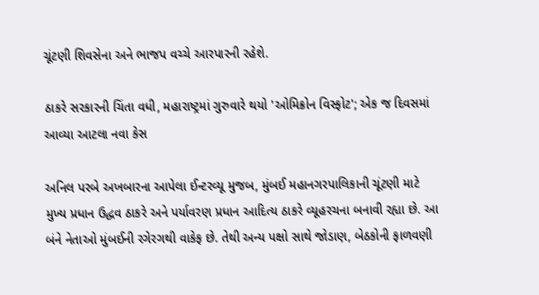ચૂંટણી શિવસેના અને ભાજપ વચ્ચે આરપારની રહેશે.

ઠાકરે સરકારની ચિંતા વધી, મહારાષ્ટ્રમાં ગુરુવારે થયો 'ઓમિક્રોન વિસ્ફોટ'; એક જ દિવસમાં આવ્યા આટલા નવા કેસ

અનિલ પરબે અખબારના આપેલા ઈન્ટરવ્યૂ મુજબ, મુંબઈ મહાનગરપાલિકાની ચૂંટણી માટે મુખ્ય પ્રધાન ઉદ્ધવ ઠાકરે અને પર્યાવરણ પ્રધાન આદિત્ય ઠાકરે વ્યૂહરચના બનાવી રહ્યા છે. આ બંને નેતાઓ મુંબઈની રગેરગથી વાકેફ છે. તેથી અન્ય પક્ષો સાથે જોડાણ, બેઠકોની ફાળવણી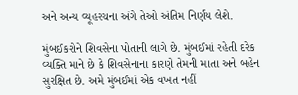અને અન્ય વ્યૂહરચના અંગે તેઓ અંતિમ નિર્ણય લેશે.

મુંબઈકરોને શિવસેના પોતાની લાગે છે. મુંબઈમાં રહેતી દરેક વ્યક્તિ માને છે કે શિવસેનાના કારણે તેમની માતા અને બહેન સુરક્ષિત છે. અમે મુંબઈમાં એક વખત નહીં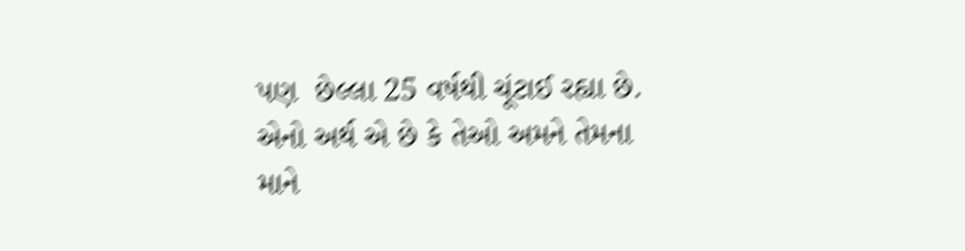પણ  છેલ્લા 25 વર્ષથી ચૂંટાઈ રહ્યા છે. એનો અર્થ એ છે કે તેઓ અમને તેમના માને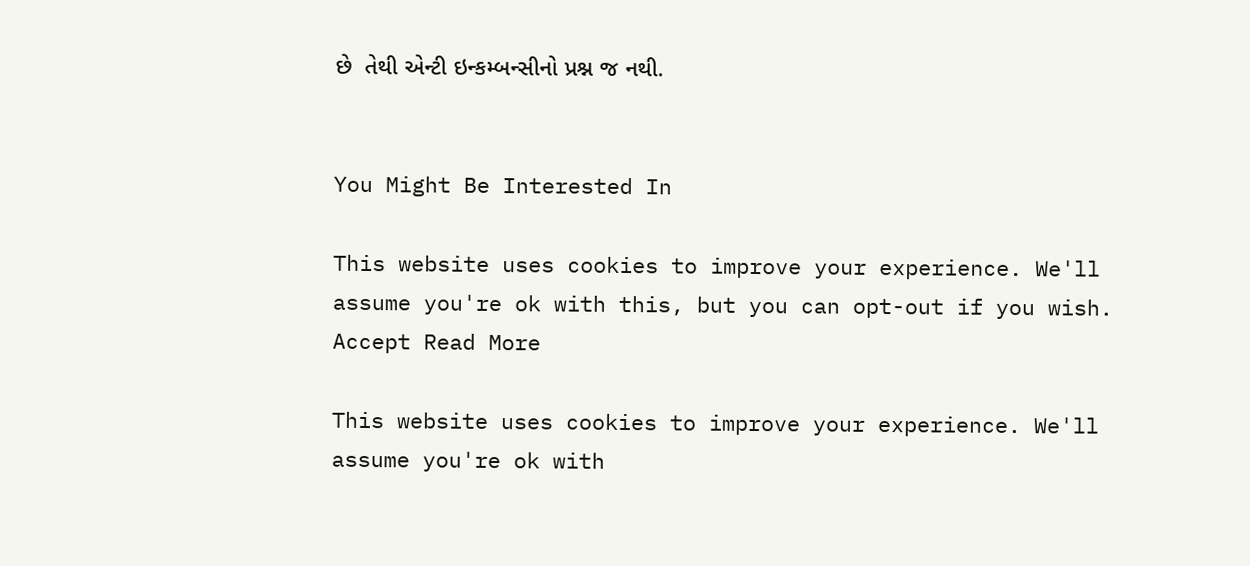છે  તેથી એન્ટી ઇન્કમ્બન્સીનો પ્રશ્ન જ નથી.


You Might Be Interested In

This website uses cookies to improve your experience. We'll assume you're ok with this, but you can opt-out if you wish. Accept Read More

This website uses cookies to improve your experience. We'll assume you're ok with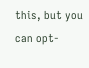this, but you can opt-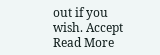out if you wish. Accept Read More